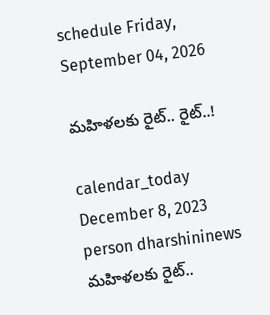schedule Friday, September 04, 2026

మహిళలకు రైట్.. రైట్..!

calendar_today December 8, 2023
person dharshininews
మహిళలకు రైట్..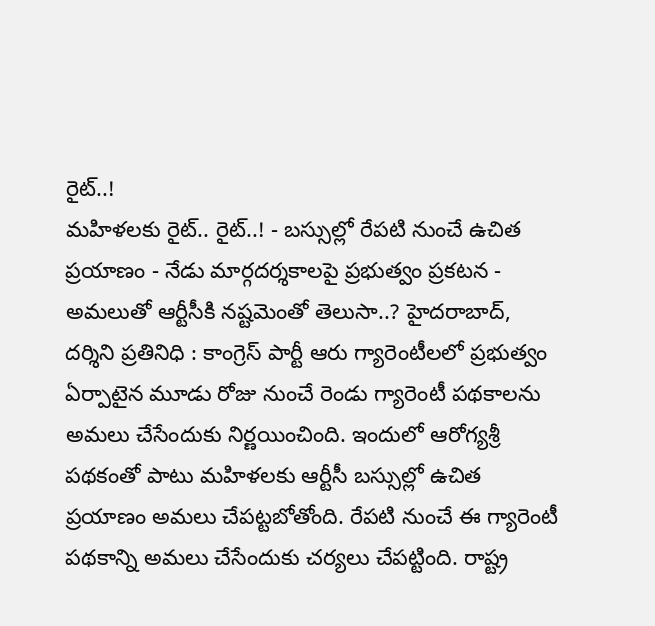రైట్..!
మహిళలకు రైట్.. రైట్..! - బస్సుల్లో రేపటి నుంచే ఉచిత ప్రయాణం - నేడు మార్గదర్శకాలపై ప్రభుత్వం ప్రకటన - అమలుతో ఆర్టీసీకి నష్టమెంతో తెలుసా..? హైదరాబాద్, దర్శిని ప్రతినిధి : కాంగ్రెస్ పార్టీ ఆరు గ్యారెంటీలలో ప్రభుత్వం ఏర్పాటైన మూడు రోజు నుంచే రెండు గ్యారెంటీ పథకాలను అమలు చేసేందుకు నిర్ణయించింది. ఇందులో ఆరోగ్యశ్రీ పథకంతో పాటు మహిళలకు ఆర్టీసీ బస్సుల్లో ఉచిత ప్రయాణం అమలు చేపట్టబోతోంది. రేపటి నుంచే ఈ గ్యారెంటీ పథకాన్ని అమలు చేసేందుకు చర్యలు చేపట్టింది. రాష్ట్ర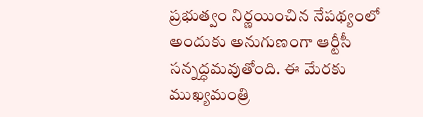ప్రభుత్వం నిర్ణయించిన నేపథ్యంలో అందుకు అనుగుణంగా ఆర్టీసీ సన్నద్ధమవుతోంది. ఈ మేరకు ముఖ్యమంత్రి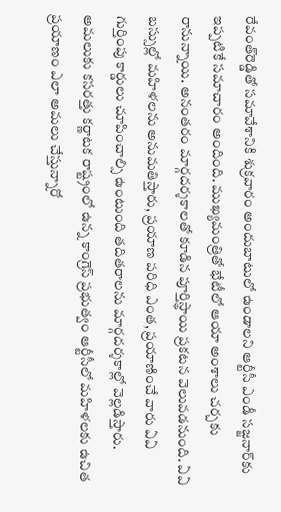రేవంత్‌రెడ్డితో సమావేశానికి శుక్రవారం అందుబాటులో ఉండాలని ఆర్టీసీ ఎండీ సజ్జనార్‌కు ఇప్పటికే సమాచారం అందింది. ముఖ్యమంత్రితో భేటీలో ఆయా అంశాలు చర్చకు రానున్నాయి. అనంతరం మార్గదర్శకాలతో కూడిన పూర్తిస్థాయి ప్రకటన వెలువడనుంది. ఏఏ బస్సుల్లో మహిళలను అనుమతిస్తారు, ప్రయాణ పరిధి ఎంత, ప్రయాణించే వారు ఏఏ గుర్తింపు కార్డులు చూపించాల్సి ఉంటుంది తదితరాలను మార్గదర్శకాల్లో వెల్లడిస్తారు. అమలుకు కసరత్తు కర్ణాటక రాష్ట్రంలో ఉన్న కాంగ్రెస్ ప్రభుత్వం ఆర్టీసీలో మహిళలకు ఉచిత ప్రయాణం ఎలా అమలు చేస్తున్నారో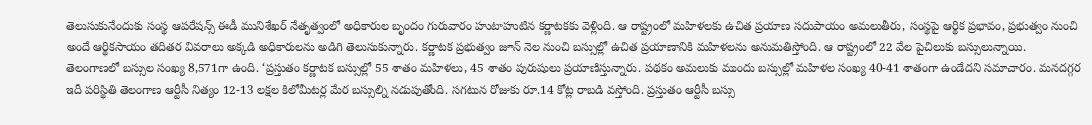తెలుసుకునేందుకు సంస్థ ఆపరేషన్స్‌ ఈడీ మునిశేఖర్‌ నేతృత్వంలో అధికారుల బృందం గురువారం హుటాహుటిన కర్ణాటకకు వెళ్లింది. ఆ రాష్ట్రంలో మహిళలకు ఉచిత ప్రయాణ సదుపాయం అమలుతీరు, సంస్థపై ఆర్థిక ప్రభావం, ప్రభుత్వం నుంచి అందే ఆర్థికసాయం తదితర వివరాలు అక్కడి అధికారులను అడిగి తెలుసుకున్నారు. కర్ణాటక ప్రభుత్వం జూన్‌ నెల నుంచి బస్సుల్లో ఉచిత ప్రయాణానికి మహిళలను అనుమతిస్తోంది. ఆ రాష్ట్రంలో 22 వేల పైచిలుకు బస్సులున్నాయి. తెలంగాణలో బస్సుల సంఖ్య 8,571గా ఉంది. ‘ప్రస్తుతం కర్ణాటక బస్సుల్లో 55 శాతం మహిళలు, 45 శాతం పురుషులు ప్రయాణిస్తున్నారు. పథకం అమలుకు ముందు బస్సుల్లో మహిళల సంఖ్య 40-41 శాతంగా ఉండేదని సమాచారం. మనదగ్గర ఇదీ పరిస్థితి తెలంగాణ ఆర్టీసీ నిత్యం 12-13 లక్షల కిలోమీటర్ల మేర బస్సుల్ని నడుపుతోంది. సగటున రోజుకు రూ.14 కోట్ల రాబడి వస్తోంది. ప్రస్తుతం ఆర్టీసీ బస్సు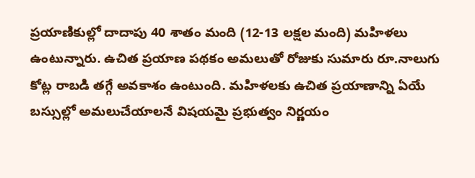ప్రయాణికుల్లో దాదాపు 40 శాతం మంది (12-13 లక్షల మంది) మహిళలు ఉంటున్నారు. ఉచిత ప్రయాణ పథకం అమలుతో రోజుకు సుమారు రూ.నాలుగు కోట్ల రాబడి తగ్గే అవకాశం ఉంటుంది. మహిళలకు ఉచిత ప్రయాణాన్ని ఏయే బస్సుల్లో అమలుచేయాలనే విషయమై ప్రభుత్వం నిర్ణయం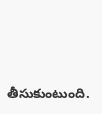తీసుకుంటుంది.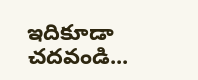ఇదికూడా చదవండి...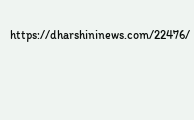https://dharshininews.com/22476/